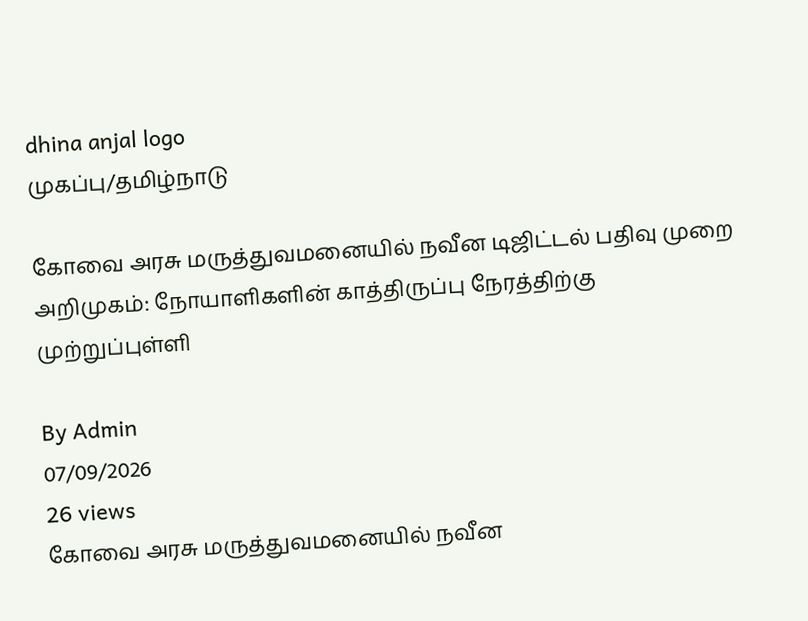dhina anjal logo
முகப்பு/தமிழ்நாடு

கோவை அரசு மருத்துவமனையில் நவீன டிஜிட்டல் பதிவு முறை அறிமுகம்: நோயாளிகளின் காத்திருப்பு நேரத்திற்கு முற்றுப்புள்ளி

By Admin
07/09/2026
26 views
கோவை அரசு மருத்துவமனையில் நவீன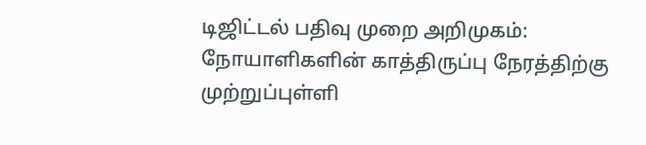டிஜிட்டல் பதிவு முறை அறிமுகம்: நோயாளிகளின் காத்திருப்பு நேரத்திற்கு முற்றுப்புள்ளி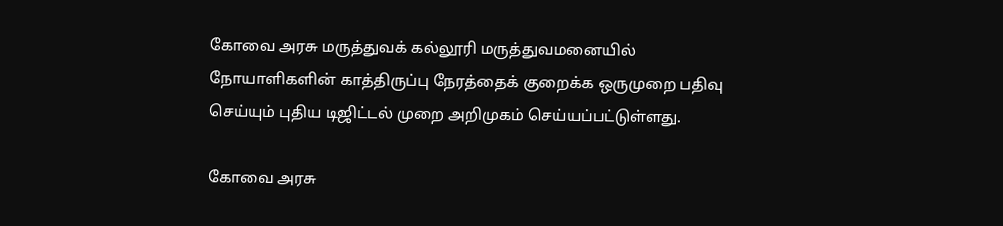கோவை அரசு மருத்துவக் கல்லூரி மருத்துவமனையில் நோயாளிகளின் காத்திருப்பு நேரத்தைக் குறைக்க ஒருமுறை பதிவு செய்யும் புதிய டிஜிட்டல் முறை அறிமுகம் செய்யப்பட்டுள்ளது.

கோவை அரசு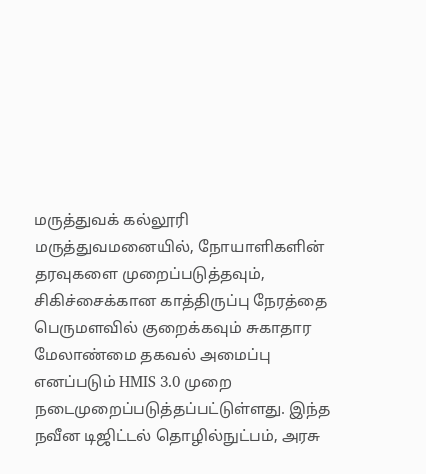மருத்துவக் கல்லூரி மருத்துவமனையில், நோயாளிகளின் தரவுகளை முறைப்படுத்தவும், சிகிச்சைக்கான காத்திருப்பு நேரத்தை பெருமளவில் குறைக்கவும் சுகாதார மேலாண்மை தகவல் அமைப்பு எனப்படும் HMIS 3.0 முறை நடைமுறைப்படுத்தப்பட்டுள்ளது. இந்த நவீன டிஜிட்டல் தொழில்நுட்பம், அரசு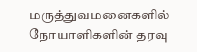மருத்துவமனைகளில் நோயாளிகளின் தரவு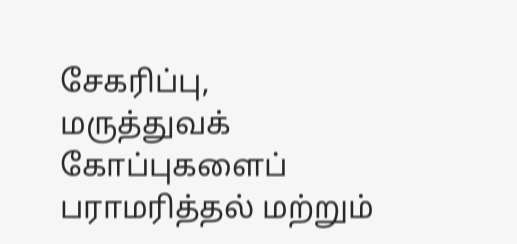சேகரிப்பு, மருத்துவக் கோப்புகளைப் பராமரித்தல் மற்றும்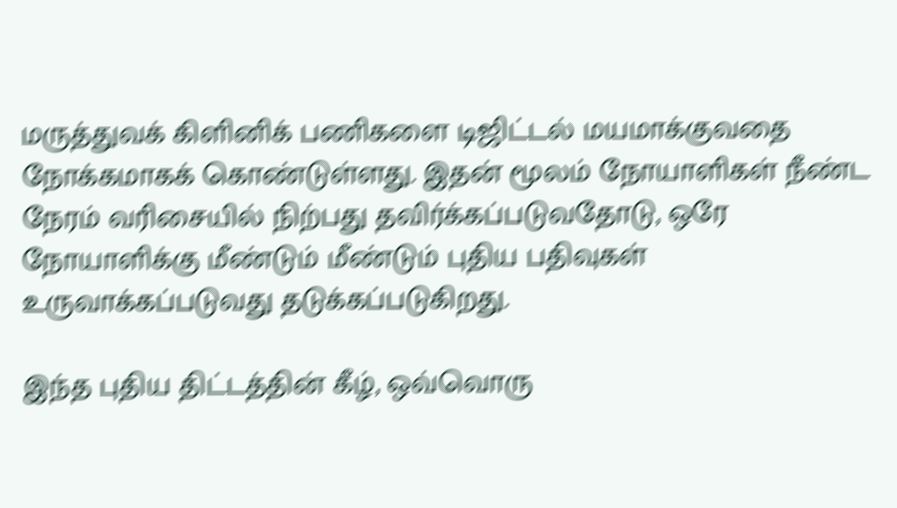மருத்துவக் கிளினிக் பணிகளை டிஜிட்டல் மயமாக்குவதை நோக்கமாகக் கொண்டுள்ளது. இதன் மூலம் நோயாளிகள் நீண்ட நேரம் வரிசையில் நிற்பது தவிர்க்கப்படுவதோடு, ஒரே நோயாளிக்கு மீண்டும் மீண்டும் புதிய பதிவுகள் உருவாக்கப்படுவது தடுக்கப்படுகிறது.

இந்த புதிய திட்டத்தின் கீழ், ஒவ்வொரு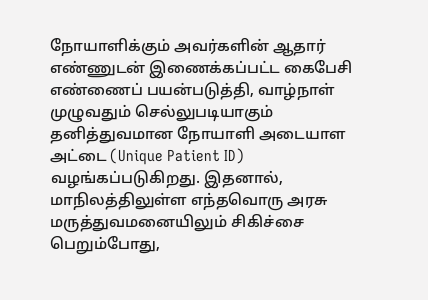நோயாளிக்கும் அவர்களின் ஆதார் எண்ணுடன் இணைக்கப்பட்ட கைபேசி எண்ணைப் பயன்படுத்தி, வாழ்நாள் முழுவதும் செல்லுபடியாகும் தனித்துவமான நோயாளி அடையாள அட்டை (Unique Patient ID) வழங்கப்படுகிறது. இதனால், மாநிலத்திலுள்ள எந்தவொரு அரசு மருத்துவமனையிலும் சிகிச்சை பெறும்போது,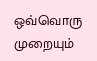ஒவ்வொரு முறையும்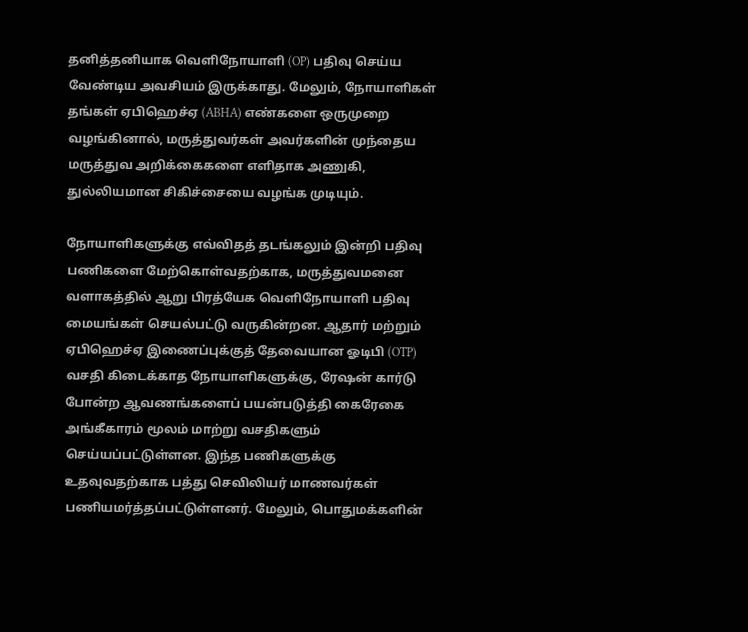தனித்தனியாக வெளிநோயாளி (OP) பதிவு செய்ய வேண்டிய அவசியம் இருக்காது. மேலும், நோயாளிகள் தங்கள் ஏபிஹெச்ஏ (ABHA) எண்களை ஒருமுறை வழங்கினால், மருத்துவர்கள் அவர்களின் முந்தைய மருத்துவ அறிக்கைகளை எளிதாக அணுகி, துல்லியமான சிகிச்சையை வழங்க முடியும்.

நோயாளிகளுக்கு எவ்விதத் தடங்கலும் இன்றி பதிவு பணிகளை மேற்கொள்வதற்காக, மருத்துவமனை வளாகத்தில் ஆறு பிரத்யேக வெளிநோயாளி பதிவு மையங்கள் செயல்பட்டு வருகின்றன. ஆதார் மற்றும் ஏபிஹெச்ஏ இணைப்புக்குத் தேவையான ஓடிபி (OTP) வசதி கிடைக்காத நோயாளிகளுக்கு, ரேஷன் கார்டு போன்ற ஆவணங்களைப் பயன்படுத்தி கைரேகை அங்கீகாரம் மூலம் மாற்று வசதிகளும் செய்யப்பட்டுள்ளன. இந்த பணிகளுக்கு உதவுவதற்காக பத்து செவிலியர் மாணவர்கள் பணியமர்த்தப்பட்டுள்ளனர். மேலும், பொதுமக்களின்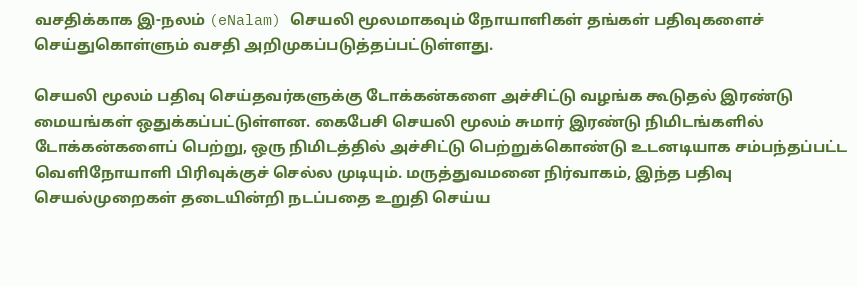வசதிக்காக இ-நலம் (eNalam) செயலி மூலமாகவும் நோயாளிகள் தங்கள் பதிவுகளைச் செய்துகொள்ளும் வசதி அறிமுகப்படுத்தப்பட்டுள்ளது.

செயலி மூலம் பதிவு செய்தவர்களுக்கு டோக்கன்களை அச்சிட்டு வழங்க கூடுதல் இரண்டு மையங்கள் ஒதுக்கப்பட்டுள்ளன. கைபேசி செயலி மூலம் சுமார் இரண்டு நிமிடங்களில் டோக்கன்களைப் பெற்று, ஒரு நிமிடத்தில் அச்சிட்டு பெற்றுக்கொண்டு உடனடியாக சம்பந்தப்பட்ட வெளிநோயாளி பிரிவுக்குச் செல்ல முடியும். மருத்துவமனை நிர்வாகம், இந்த பதிவு செயல்முறைகள் தடையின்றி நடப்பதை உறுதி செய்ய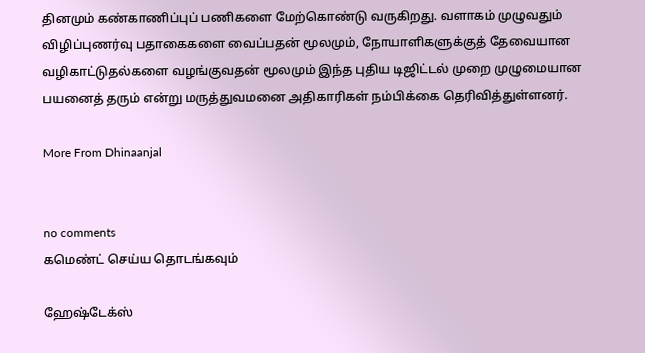தினமும் கண்காணிப்புப் பணிகளை மேற்கொண்டு வருகிறது. வளாகம் முழுவதும் விழிப்புணர்வு பதாகைகளை வைப்பதன் மூலமும், நோயாளிகளுக்குத் தேவையான வழிகாட்டுதல்களை வழங்குவதன் மூலமும் இந்த புதிய டிஜிட்டல் முறை முழுமையான பயனைத் தரும் என்று மருத்துவமனை அதிகாரிகள் நம்பிக்கை தெரிவித்துள்ளனர்.

More From Dhinaanjal


no comments
கமெண்ட் செய்ய தொடங்கவும்

ஹேஷ்டேக்ஸ்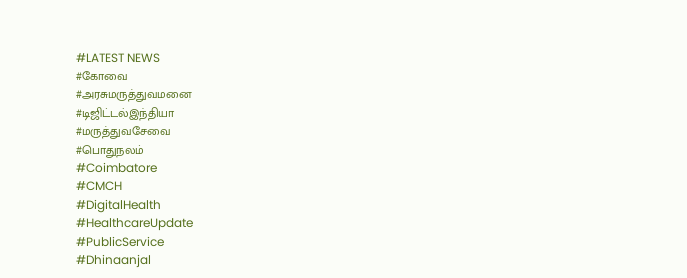#LATEST NEWS
#கோவை
#அரசுமருத்துவமனை
#டிஜிட்டல்இந்தியா
#மருத்துவசேவை
#பொதுநலம்
#Coimbatore
#CMCH
#DigitalHealth
#HealthcareUpdate
#PublicService
#Dhinaanjal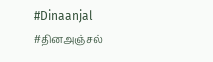#Dinaanjal
#தினஅஞ்சல்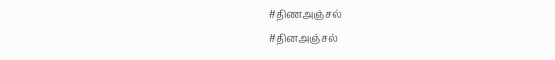#திணஅஞ்சல்
#தினஅஞ்சல்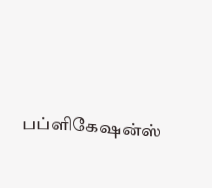பப்ளிகேஷன்ஸ்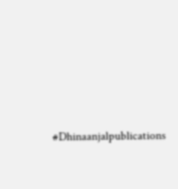#Dhinaanjalpublications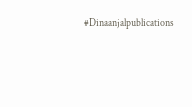#Dinaanjalpublications